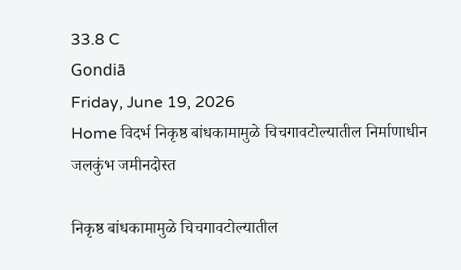33.8 C
Gondiā
Friday, June 19, 2026
Home विदर्भ निकृष्ठ बांधकामामुळे चिचगावटोल्यातील निर्माणाधीन जलकुंभ जमीनदोस्त

निकृष्ठ बांधकामामुळे चिचगावटोल्यातील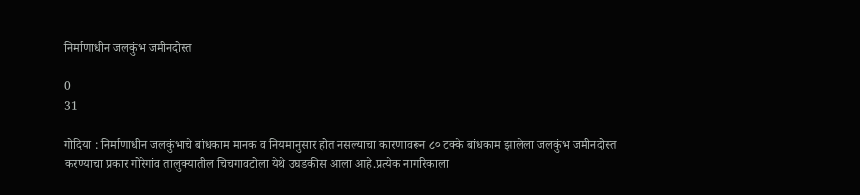निर्माणाधीन जलकुंभ जमीनदोस्त

0
31

गोदिया : निर्माणाधीन जलकुंभाचे बांधकाम मानक व नियमानुसार होत नसल्याचा कारणावरून ८० टक्के बांधकाम झालेला जलकुंभ जमीनदोस्त करण्याचा प्रकार गोरेगांव तालुक्यातील चिचगावटोला येथे उघडकीस आला आहे.प्रत्येक नागरिकाला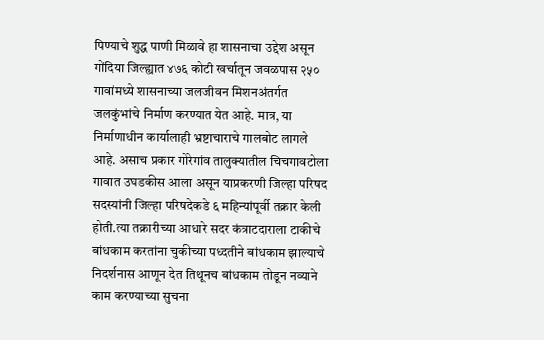पिण्याचे शुद्ध पाणी मिळावे हा शासनाचा उद्देश असून गोंदिया जिल्ह्यात ४७६ कोटी खर्चातून जवळपास २५० गावांमध्ये शासनाच्या जलजीवन मिशनअंतर्गत जलकुंभांचे निर्माण करण्यात येत आहे. मात्र, या निर्माणाधीन कार्यालाही भ्रष्टाचाराचे गालबोट लागले आहे. असाच प्रकार गोरेगांव तालुक्यातील चिचगावटोला गावात उघडकीस आला असून याप्रकरणी जिल्हा परिषद सदस्यांनी जिल्हा परिषदेकडे ६ महिन्यांपूर्वी तक्रार केली होती.त्या तक्रारीच्या आधारे सदर कंत्राटदाराला टाकीचे बांधकाम करतांना चुकीच्या पध्दतीने बांधकाम झाल्याचे निदर्शनास आणून देत तिथूनच बांधकाम तोडून नव्याने काम करण्याच्या सुचना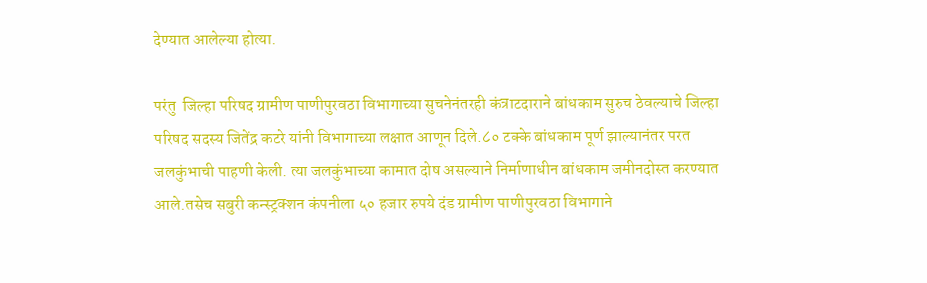देण्यात आलेल्या होत्या.

परंतु  जिल्हा परिषद ग्रामीण पाणीपुरवठा विभागाच्या सुचनेनंतरही कंत्राटदाराने बांधकाम सुरुच ठेवल्याचे जिल्हा परिषद सदस्य जितेंद्र कटरे यांनी विभागाच्या लक्षात आणून दिले.८० टक्के बांधकाम पूर्ण झाल्यानंतर परत जलकुंभाची पाहणी केली. त्या जलकुंभाच्या कामात दोष असल्याने निर्माणाधीन बांधकाम जमीनदोस्त करण्यात आले.तसेच सबुरी कन्स्ट्रक्शन कंपनीला ५० हजार रुपये दंड ग्रामीण पाणीपुरवठा विभागाने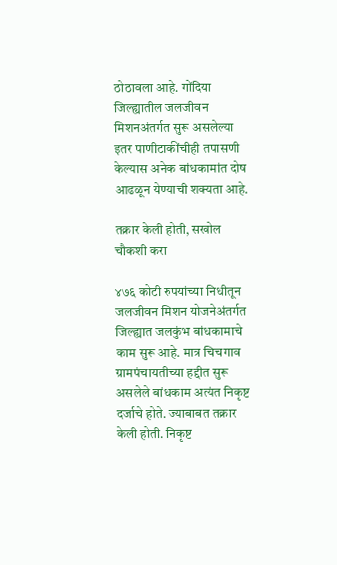ठोठावला आहे. गोंदिया जिल्ह्यातील जलजीवन मिशनअंतर्गत सुरू असलेल्या इतर पाणीटाकींचीही तपासणी केल्यास अनेक बांधकामांत दोष आढळून येण्याची शक्यता आहे.

तक्रार केली होती, सखोल चौकशी करा

४७६ कोटी रुपयांच्या निधीतून जलजीवन मिशन योजनेअंतर्गत जिल्ह्यात जलकुंभ बांधकामाचे काम सुरू आहे. मात्र चिचगाव ग्रामपंचायतीच्या हद्दीत सुरू असलेले बांधकाम अत्यंत निकृष्ट दर्जाचे होते. ज्याबाबत तक्रार केली होती. निकृष्ट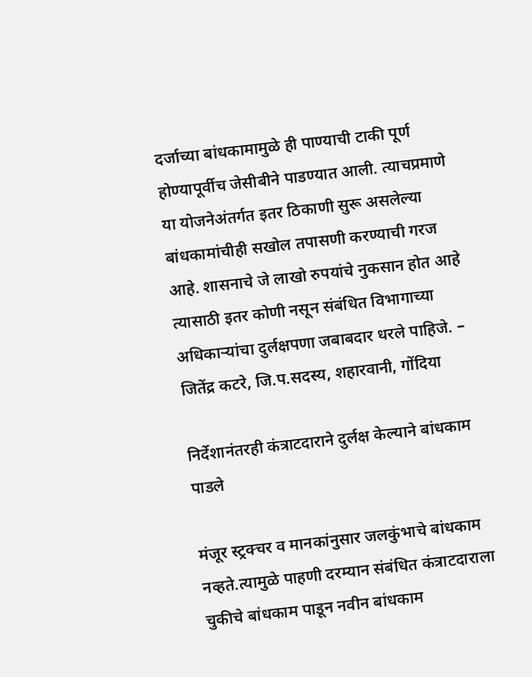दर्जाच्या बांधकामामुळे ही पाण्याची टाकी पूर्ण होण्यापूर्वीच जेसीबीने पाडण्यात आली. त्याचप्रमाणे या योजनेअंतर्गत इतर ठिकाणी सुरू असलेल्या बांधकामांचीही सखोल तपासणी करण्याची गरज आहे. शासनाचे जे लाखो रुपयांचे नुकसान होत आहे त्यासाठी इतर कोणी नसून संबंधित विभागाच्या अधिकाऱ्यांचा दुर्लक्षपणा जबाबदार धरले पाहिजे. – जितेंद्र कटरे, जि.प.सदस्य, शहारवानी, गोंदिया

निर्देशानंतरही कंत्राटदाराने दुर्लक्ष केल्याने बांधकाम पाडले

मंजूर स्ट्रक्चर व मानकांनुसार जलकुंभाचे बांधकाम नव्हते.त्यामुळे पाहणी दरम्यान संबंधित कंत्राटदाराला चुकीचे बांधकाम पाडून नवीन बांधकाम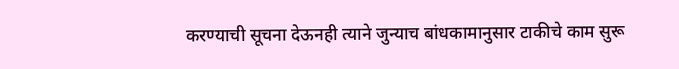करण्याची सूचना देऊनही त्याने जुन्याच बांधकामानुसार टाकीचे काम सुरू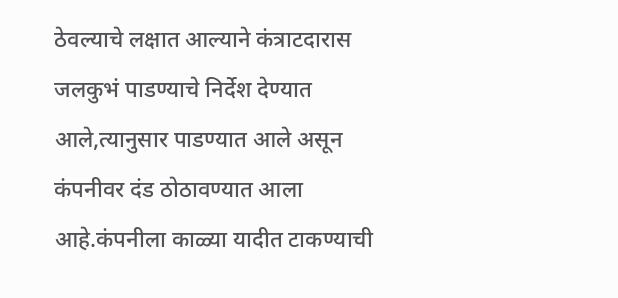ठेवल्याचे लक्षात आल्याने कंत्राटदारास जलकुभं पाडण्याचे निर्देश देण्यात आले,त्यानुसार पाडण्यात आले असून कंपनीवर दंड ठोठावण्यात आला आहे.कंपनीला काळ्या यादीत टाकण्याची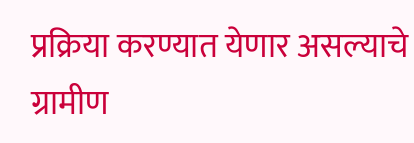प्रक्रिया करण्यात येणार असल्याचे ग्रामीण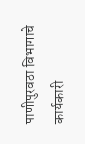पाणीपुरवठा विभागाचे कार्यकारी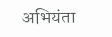अभियंता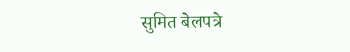सुमित बेलपत्रे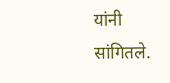यांनी सांगितले.